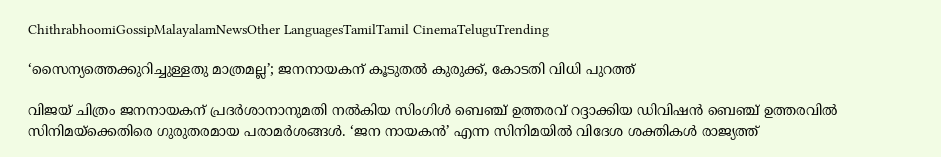ChithrabhoomiGossipMalayalamNewsOther LanguagesTamilTamil CinemaTeluguTrending

‘സൈന്യത്തെക്കുറിച്ചുള്ളതു മാത്രമല്ല’; ജനനായകന് കൂടുതല്‍ കുരുക്ക്, കോടതി വിധി പുറത്ത്

വിജയ് ചിത്രം ജനനായകന് പ്രദര്‍ശാനാനുമതി നല്‍കിയ സിംഗിള്‍ ബെഞ്ച് ഉത്തരവ് റദ്ദാക്കിയ ഡിവിഷന്‍ ബെഞ്ച് ഉത്തരവില്‍ സിനിമയ്‌ക്കെതിരെ ഗുരുതരമായ പരാമര്‍ശങ്ങള്‍. ‘ജന നായകന്‍’ എന്ന സിനിമയില്‍ വിദേശ ശക്തികള്‍ രാജ്യത്ത്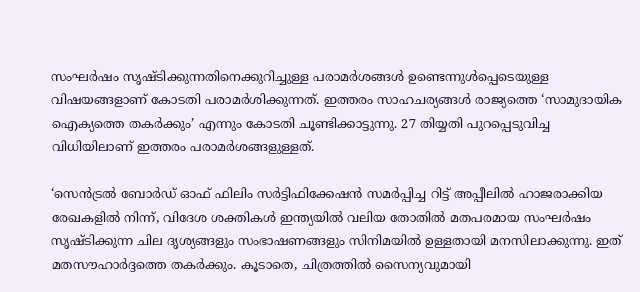സംഘര്‍ഷം സൃഷ്ടിക്കുന്നതിനെക്കുറിച്ചുള്ള പരാമര്‍ശങ്ങള്‍ ഉണ്ടെന്നുള്‍പ്പെടെയുള്ള വിഷയങ്ങളാണ് കോടതി പരാമര്‍ശിക്കുന്നത്. ഇത്തരം സാഹചര്യങ്ങള്‍ രാജ്യത്തെ ‘സാമുദായിക ഐക്യത്തെ തകര്‍ക്കും’ എന്നും കോടതി ചൂണ്ടിക്കാട്ടുന്നു. 27 തിയ്യതി പുറപ്പെടുവിച്ച വിധിയിലാണ് ഇത്തരം പരാമര്‍ശങ്ങളുള്ളത്.

‘സെന്‍ട്രല്‍ ബോര്‍ഡ് ഓഫ് ഫിലിം സര്‍ട്ടിഫിക്കേഷന്‍ സമര്‍പ്പിച്ച റിട്ട് അപ്പീലില്‍ ഹാജരാക്കിയ രേഖകളില്‍ നിന്ന്, വിദേശ ശക്തികള്‍ ഇന്ത്യയില്‍ വലിയ തോതില്‍ മതപരമായ സംഘര്‍ഷം സൃഷ്ടിക്കുന്ന ചില ദൃശ്യങ്ങളും സംഭാഷണങ്ങളും സിനിമയില്‍ ഉള്ളതായി മനസിലാക്കുന്നു. ഇത് മതസൗഹാര്‍ദ്ദത്തെ തകര്‍ക്കും. കൂടാതെ, ചിത്രത്തില്‍ സൈന്യവുമായി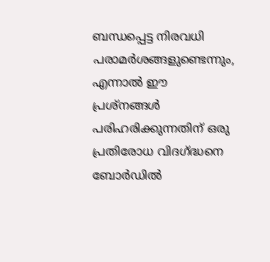ബന്ധപ്പെട്ട നിരവധി പരാമര്‍ശങ്ങളുണ്ടെന്നും, എന്നാല്‍ ഈ പ്രശ്‌നങ്ങള്‍ പരിഹരിക്കുന്നതിന് ഒരു പ്രതിരോധ വിദഗ്ദ്ധനെ ബോര്‍ഡില്‍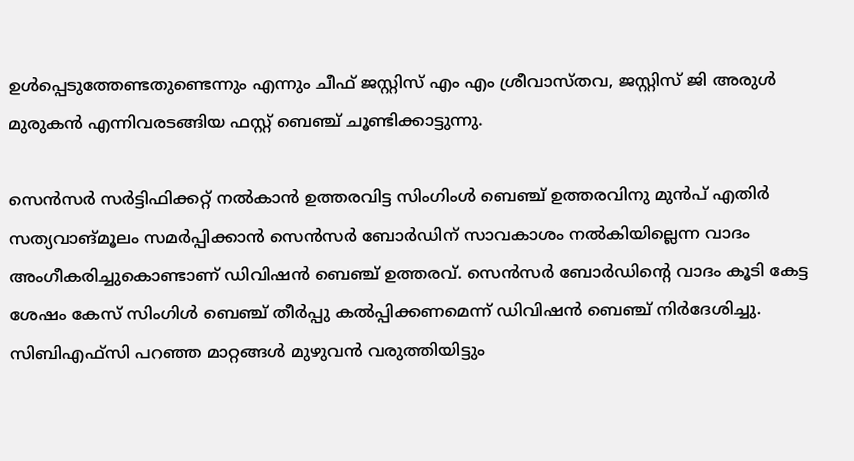ഉള്‍പ്പെടുത്തേണ്ടതുണ്ടെന്നും എന്നും ചീഫ് ജസ്റ്റിസ് എം എം ശ്രീവാസ്തവ, ജസ്റ്റിസ് ജി അരുള്‍ മുരുകന്‍ എന്നിവരടങ്ങിയ ഫസ്റ്റ് ബെഞ്ച് ചൂണ്ടിക്കാട്ടുന്നു.

സെന്‍സര്‍ സര്‍ട്ടിഫിക്കറ്റ് നല്‍കാന്‍ ഉത്തരവിട്ട സിംഗിംള്‍ ബെഞ്ച് ഉത്തരവിനു മുന്‍പ് എതിര്‍ സത്യവാങ്മൂലം സമര്‍പ്പിക്കാന്‍ സെന്‍സര്‍ ബോര്‍ഡിന് സാവകാശം നല്‍കിയില്ലെന്ന വാദം അംഗീകരിച്ചുകൊണ്ടാണ് ഡിവിഷന്‍ ബെഞ്ച് ഉത്തരവ്. സെന്‍സര്‍ ബോര്‍ഡിന്റെ വാദം കൂടി കേട്ട ശേഷം കേസ് സിംഗിള്‍ ബെഞ്ച് തീര്‍പ്പു കല്‍പ്പിക്കണമെന്ന് ഡിവിഷന്‍ ബെഞ്ച് നിര്‍ദേശിച്ചു. സിബിഎഫ്സി പറഞ്ഞ മാറ്റങ്ങള്‍ മുഴുവന്‍ വരുത്തിയിട്ടും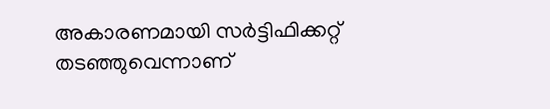അകാരണമായി സര്‍ട്ടിഫിക്കറ്റ് തടഞ്ഞുവെന്നാണ്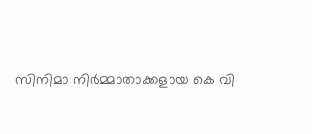സിനിമാ നിര്‍മ്മാതാക്കളായ കെ വി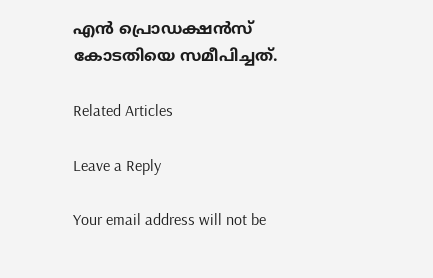എന്‍ പ്രൊഡക്ഷന്‍സ് കോടതിയെ സമീപിച്ചത്.

Related Articles

Leave a Reply

Your email address will not be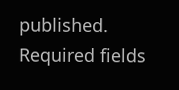published. Required fields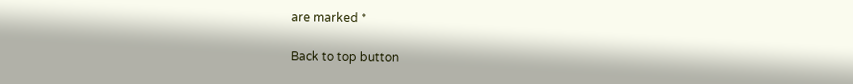are marked *

Back to top button